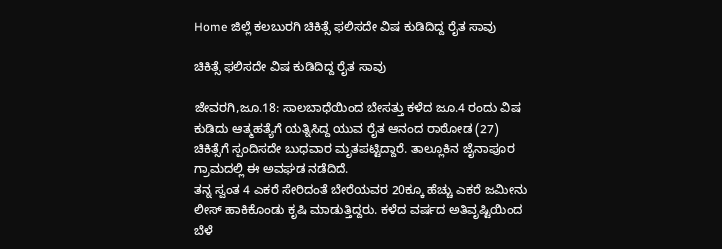Home ಜಿಲ್ಲೆ ಕಲಬುರಗಿ ಚಿಕಿತ್ಸೆ ಫಲಿಸದೇ ವಿಷ ಕುಡಿದಿದ್ದ ರೈತ ಸಾವು

ಚಿಕಿತ್ಸೆ ಫಲಿಸದೇ ವಿಷ ಕುಡಿದಿದ್ದ ರೈತ ಸಾವು

ಜೇವರಗಿ,ಜೂ.18: ಸಾಲಬಾಧೆಯಿಂದ ಬೇಸತ್ತು ಕಳೆದ ಜೂ.4 ರಂದು ವಿಷ ಕುಡಿದು ಆತ್ಮಹತ್ಯೆಗೆ ಯತ್ನಿಸಿದ್ದ ಯುವ ರೈತ ಆನಂದ ರಾಠೋಡ (27) ಚಿಕಿತ್ಸೆಗೆ ಸ್ಪಂದಿಸದೇ ಬುಧವಾರ ಮೃತಪಟ್ಟಿದ್ದಾರೆ. ತಾಲ್ಲೂಕಿನ ಜೈನಾಪೂರ ಗ್ರಾಮದಲ್ಲಿ ಈ ಅವಘಡ ನಡೆದಿದೆ.
ತನ್ನ ಸ್ವಂತ 4 ಎಕರೆ ಸೇರಿದಂತೆ ಬೇರೆಯವರ 20ಕ್ಕೂ ಹೆಚ್ಚು ಎಕರೆ ಜಮೀನು ಲೀಸ್ ಹಾಕಿಕೊಂಡು ಕೃಷಿ ಮಾಡುತ್ತಿದ್ದರು. ಕಳೆದ ವರ್ಷದ ಅತಿವೃಷ್ಟಿಯಿಂದ ಬೆಳೆ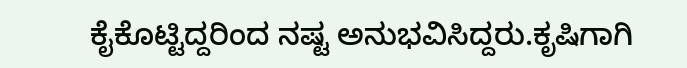ಕೈಕೊಟ್ಟಿದ್ದರಿಂದ ನಷ್ಟ ಅನುಭವಿಸಿದ್ದರು.ಕೃಷಿಗಾಗಿ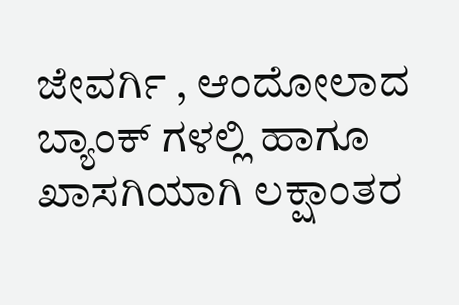ಜೇವರ್ಗಿ , ಆಂದೋಲಾದ ಬ್ಯಾಂಕ್ ಗಳಲ್ಲಿ ಹಾಗೂ ಖಾಸಗಿಯಾಗಿ ಲಕ್ಷಾಂತರ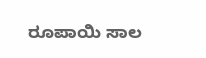ರೂಪಾಯಿ ಸಾಲ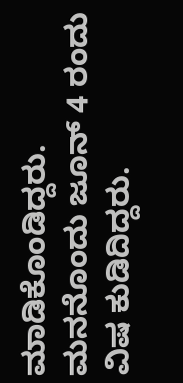ಮಾಡಿಕೊಂಡಿದ್ದರು. ಮನನೊಂದು ಜೂನ್ 4 ರಂದು ವಿಷ ಕುಡಿದಿದ್ದರು.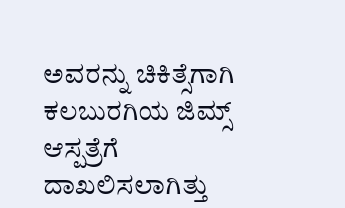ಅವರನ್ನು ಚಿಕಿತ್ಸೆಗಾಗಿ ಕಲಬುರಗಿಯ ಜಿಮ್ಸ್ ಆಸ್ಪತ್ರೆಗೆ ದಾಖಲಿಸಲಾಗಿತ್ತು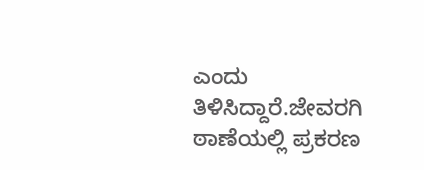ಎಂದು ತಿಳಿಸಿದ್ದಾರೆ.ಜೇವರಗಿ ಠಾಣೆಯಲ್ಲಿ ಪ್ರಕರಣ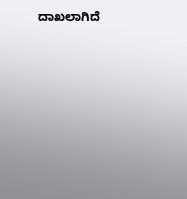ದಾಖಲಾಗಿದೆ